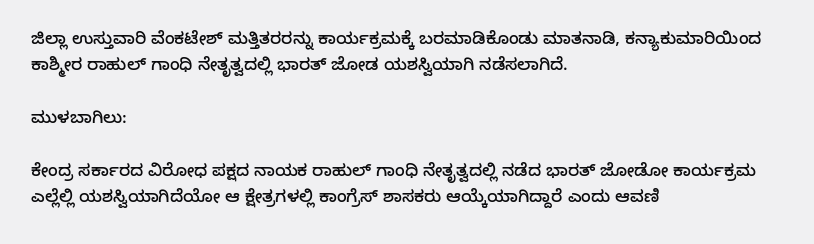ಜಿಲ್ಲಾ ಉಸ್ತುವಾರಿ ವೆಂಕಟೇಶ್ ಮತ್ತಿತರರನ್ನು ಕಾರ್ಯಕ್ರಮಕ್ಕೆ ಬರಮಾಡಿಕೊಂಡು ಮಾತನಾಡಿ, ಕನ್ಯಾಕುಮಾರಿಯಿಂದ ಕಾಶ್ಮೀರ ರಾಹುಲ್ ಗಾಂಧಿ ನೇತೃತ್ವದಲ್ಲಿ ಭಾರತ್ ಜೋಡ ಯಶಸ್ವಿಯಾಗಿ ನಡೆಸಲಾಗಿದೆ.

ಮುಳಬಾಗಿಲು:

ಕೇಂದ್ರ ಸರ್ಕಾರದ ವಿರೋಧ ಪಕ್ಷದ ನಾಯಕ ರಾಹುಲ್ ಗಾಂಧಿ ನೇತೃತ್ವದಲ್ಲಿ ನಡೆದ ಭಾರತ್ ಜೋಡೋ ಕಾರ್ಯಕ್ರಮ ಎಲ್ಲೆಲ್ಲಿ ಯಶಸ್ವಿಯಾಗಿದೆಯೋ ಆ ಕ್ಷೇತ್ರಗಳಲ್ಲಿ ಕಾಂಗ್ರೆಸ್ ಶಾಸಕರು ಆಯ್ಕೆಯಾಗಿದ್ದಾರೆ ಎಂದು ಆವಣಿ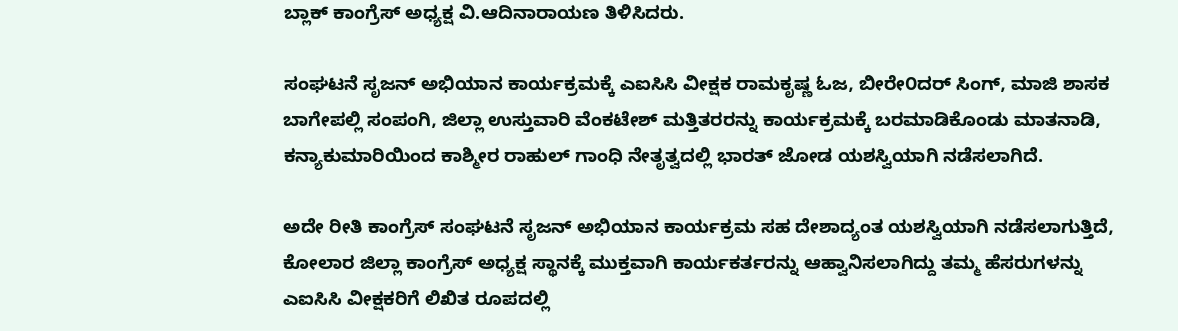ಬ್ಲಾಕ್ ಕಾಂಗ್ರೆಸ್ ಅಧ್ಯಕ್ಷ ವಿ.ಆದಿನಾರಾಯಣ ತಿಳಿಸಿದರು.

ಸಂಘಟನೆ ಸೃಜನ್ ಅಭಿಯಾನ ಕಾರ್ಯಕ್ರಮಕ್ಕೆ ಎಐಸಿಸಿ ವೀಕ್ಷಕ ರಾಮಕೃಷ್ಣ ಓಜ, ಬೀರೇ೦ದರ್ ಸಿಂಗ್, ಮಾಜಿ ಶಾಸಕ ಬಾಗೇಪಲ್ಲಿ ಸಂಪಂಗಿ, ಜಿಲ್ಲಾ ಉಸ್ತುವಾರಿ ವೆಂಕಟೇಶ್ ಮತ್ತಿತರರನ್ನು ಕಾರ್ಯಕ್ರಮಕ್ಕೆ ಬರಮಾಡಿಕೊಂಡು ಮಾತನಾಡಿ, ಕನ್ಯಾಕುಮಾರಿಯಿಂದ ಕಾಶ್ಮೀರ ರಾಹುಲ್ ಗಾಂಧಿ ನೇತೃತ್ವದಲ್ಲಿ ಭಾರತ್ ಜೋಡ ಯಶಸ್ವಿಯಾಗಿ ನಡೆಸಲಾಗಿದೆ.

ಅದೇ ರೀತಿ ಕಾಂಗ್ರೆಸ್ ಸಂಘಟನೆ ಸೃಜನ್ ಅಭಿಯಾನ ಕಾರ್ಯಕ್ರಮ ಸಹ ದೇಶಾದ್ಯಂತ ಯಶಸ್ವಿಯಾಗಿ ನಡೆಸಲಾಗುತ್ತಿದೆ, ಕೋಲಾರ ಜಿಲ್ಲಾ ಕಾಂಗ್ರೆಸ್ ಅಧ್ಯಕ್ಷ ಸ್ಥಾನಕ್ಕೆ ಮುಕ್ತವಾಗಿ ಕಾರ್ಯಕರ್ತರನ್ನು ಆಹ್ವಾನಿಸಲಾಗಿದ್ದು ತಮ್ಮ ಹೆಸರುಗಳನ್ನು ಎಐಸಿಸಿ ವೀಕ್ಷಕರಿಗೆ ಲಿಖಿತ ರೂಪದಲ್ಲಿ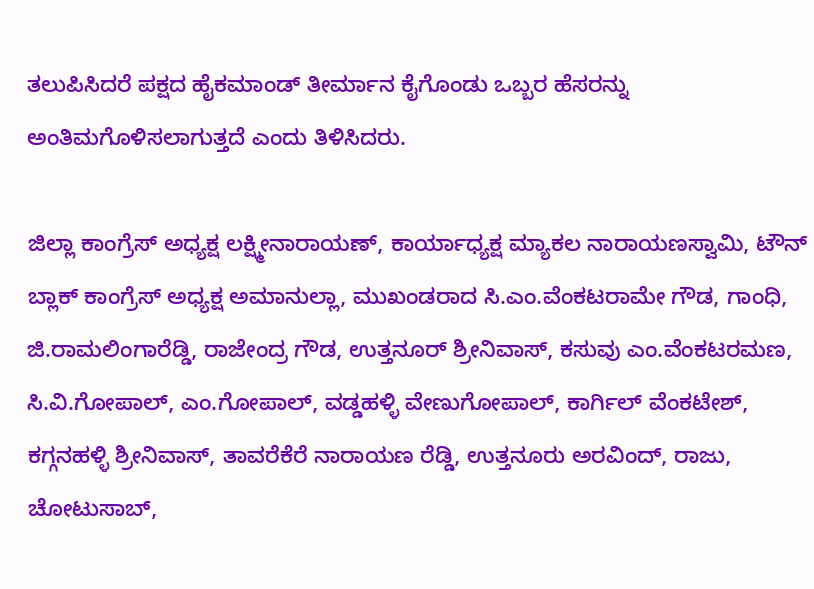ತಲುಪಿಸಿದರೆ ಪಕ್ಷದ ಹೈಕಮಾಂಡ್ ತೀರ್ಮಾನ ಕೈಗೊಂಡು ಒಬ್ಬರ ಹೆಸರನ್ನು ಅಂತಿಮಗೊಳಿಸಲಾಗುತ್ತದೆ ಎಂದು ತಿಳಿಸಿದರು.

ಜಿಲ್ಲಾ ಕಾಂಗ್ರೆಸ್ ಅಧ್ಯಕ್ಷ ಲಕ್ಷ್ಮೀನಾರಾಯಣ್, ಕಾರ್ಯಾಧ್ಯಕ್ಷ ಮ್ಯಾಕಲ ನಾರಾಯಣಸ್ವಾಮಿ, ಟೌನ್ ಬ್ಲಾಕ್ ಕಾಂಗ್ರೆಸ್ ಅಧ್ಯಕ್ಷ ಅಮಾನುಲ್ಲಾ, ಮುಖಂಡರಾದ ಸಿ.ಎಂ.ವೆಂಕಟರಾಮೇ ಗೌಡ, ಗಾಂಧಿ, ಜಿ.ರಾಮಲಿಂಗಾರೆಡ್ಡಿ, ರಾಜೇಂದ್ರ ಗೌಡ, ಉತ್ತನೂರ್ ಶ್ರೀನಿವಾಸ್, ಕಸುವು ಎಂ.ವೆಂಕಟರಮಣ, ಸಿ.ವಿ.ಗೋಪಾಲ್, ಎಂ.ಗೋಪಾಲ್, ವಡ್ಡಹಳ್ಳಿ ವೇಣುಗೋಪಾಲ್, ಕಾರ್ಗಿಲ್ ವೆಂಕಟೇಶ್, ಕಗ್ಗನಹಳ್ಳಿ ಶ್ರೀನಿವಾಸ್, ತಾವರೆಕೆರೆ ನಾರಾಯಣ ರೆಡ್ಡಿ, ಉತ್ತನೂರು ಅರವಿಂದ್, ರಾಜು, ಚೋಟುಸಾಬ್,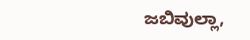ಜಬಿವುಲ್ಲಾ,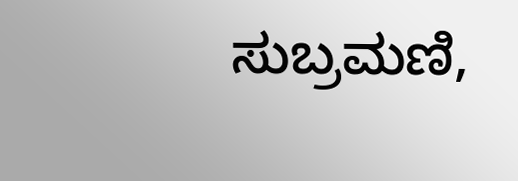ಸುಬ್ರಮಣಿ,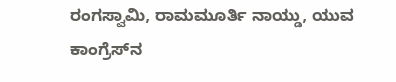ರಂಗಸ್ವಾಮಿ, ರಾಮಮೂರ್ತಿ ನಾಯ್ಡು, ಯುವ ಕಾಂಗ್ರೆಸ್‌ನ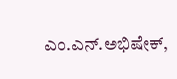ಎಂ.ಎನ್.ಅಭಿಷೇಕ್,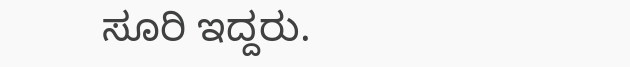ಸೂರಿ ಇದ್ದರು.